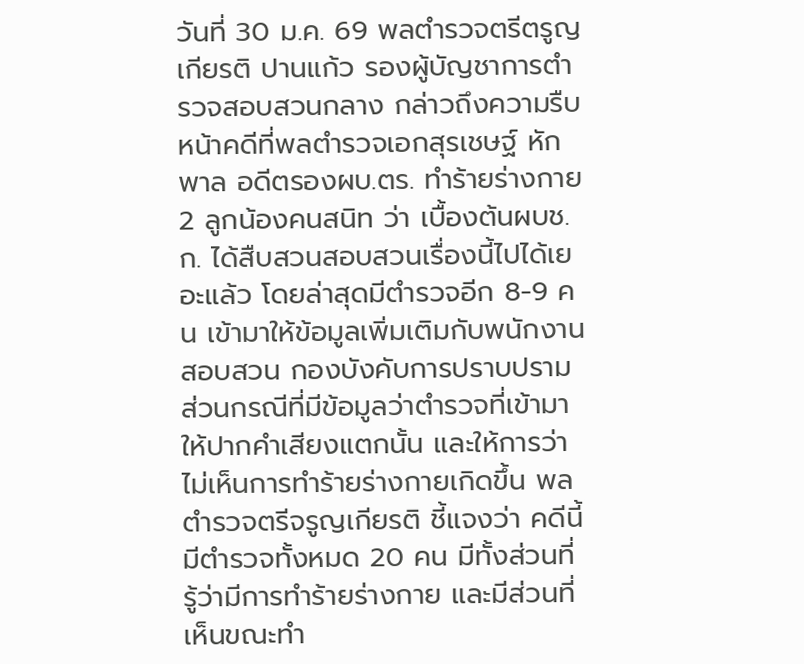วันที่ 30 ม.ค. 69 พลตำรวจตรีตรูญเกียรติ ปานแก้ว รองผู้บัญชาการตำรวจสอบสวนกลาง กล่าวถึงความรืบหน้าคดีที่พลตำรวจเอกสุรเชษฐ์ หักพาล อดีตรองผบ.ตร. ทำร้ายร่างกาย 2 ลูกน้องคนสนิท ว่า เบื้องต้นผบช.ก. ได้สืบสวนสอบสวนเรื่องนี้ไปได้เยอะแล้ว โดยล่าสุดมีตำรวจอีก 8-9 คน เข้ามาให้ข้อมูลเพิ่มเติมกับพนักงานสอบสวน กองบังคับการปราบปราม
ส่วนกรณีที่มีข้อมูลว่าตำรวจที่เข้ามาให้ปากคำเสียงแตกนั้น และให้การว่าไม่เห็นการทำร้ายร่างกายเกิดขึ้น พลตำรวจตรีจรูญเกียรติ ชี้แจงว่า คดีนี้มีตำรวจทั้งหมด 20 คน มีทั้งส่วนที่รู้ว่ามีการทำร้ายร่างกาย และมีส่วนที่เห็นขณะทำ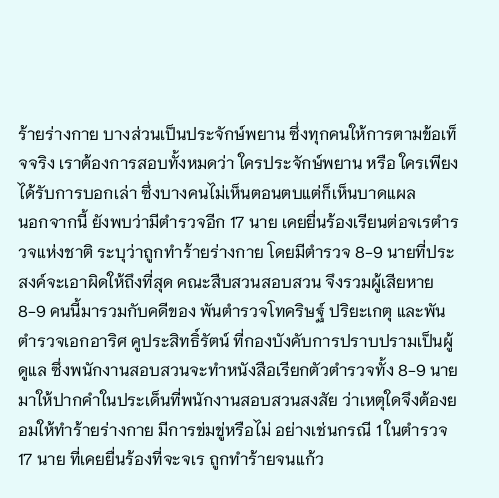ร้ายร่างกาย บางส่วนเป็นประจักษ์พยาน ซึ่งทุกคนให้การตามข้อเท็จจริง เราต้องการสอบทั้งหมดว่า ใครประจักษ์พยาน หรือ ใครเพียงได้รับการบอกเล่า ซึ่งบางคนไม่เห็นตอนตบแต่ก็เห็นบาดแผล
นอกจากนี้ ยังพบว่ามีตำรวจอีก 17 นาย เคยยื่นร้องเรียนต่อจเรตำรวจแห่งชาติ ระบุว่าถูกทำร้ายร่างกาย โดยมีตำรวจ 8-9 นายที่ประสงค์จะเอาผิดให้ถึงที่สุด คณะสืบสวนสอบสวน จึงรวมผู้เสียหาย 8-9 คนนี้มารวมกับคดีของ พันตำรวจโทคริษฐ์ ปริยะเกตุ และพันตำรวจเอกอาริศ คูประสิทธิ์รัตน์ ที่กองบังคับการปราบปรามเป็นผู้ดูแล ซึ่งพนักงานสอบสวนจะทำหนังสือเรียกตัวตำรวจทั้ง 8-9 นายมาให้ปากคำในประเด็นที่พนักงานสอบสวนสงสัย ว่าเหตุใดจึงต้องยอมให้ทำร้ายร่างกาย มีการข่มขู่หรือไม่ อย่างเช่นกรณี 1 ในตำรวจ 17 นาย ที่เคยยื่นร้องที่จะจเร ถูกทำร้ายจนแก้ว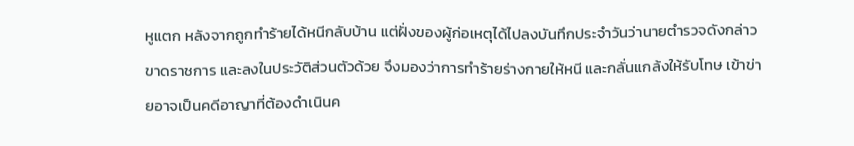หูแตก หลังจากถูกทำร้ายได้หนีกลับบ้าน แต่ฝั่งของผู้ก่อเหตุได้ไปลงบันทึกประจำวันว่านายตำรวจดังกล่าวขาดราชการ และลงในประวัติส่วนตัวด้วย จึงมองว่าการทำร้ายร่างกายให้หนี และกลั่นแกล้งให้รับโทษ เข้าข่ายอาจเป็นคดีอาญาที่ต้องดำเนินค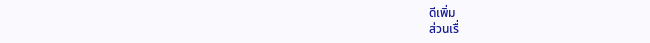ดีเพิ่ม
ส่วนเรื่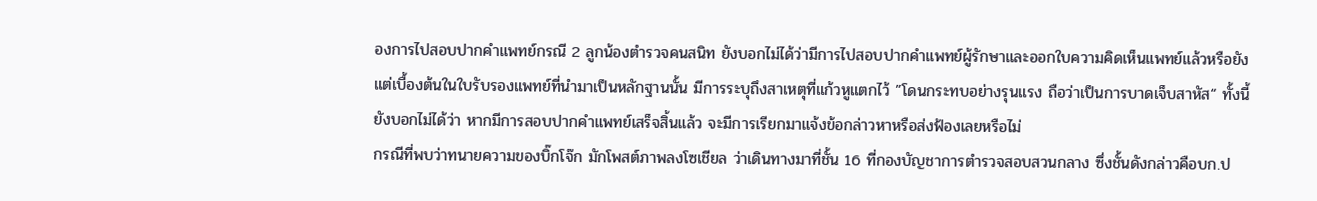องการไปสอบปากคำแพทย์กรณี 2 ลูกน้องตำรวจคนสนิท ยังบอกไม่ได้ว่ามีการไปสอบปากคำแพทย์ผู้รักษาและออกใบความคิดเห็นแพทย์แล้วหรือยัง แต่เบื้องต้นในใบรับรองแพทย์ที่นำมาเป็นหลักฐานนั้น มีการระบุถึงสาเหตุที่แก้วหูแตกไว้ ”โดนกระทบอย่างรุนแรง ถือว่าเป็นการบาดเจ็บสาหัส“ ทั้งนี้ยังบอกไม่ได้ว่า หากมีการสอบปากคำแพทย์เสร็จสิ้นแล้ว จะมีการเรียกมาแจ้งข้อกล่าวหาหรือส่งฟ้องเลยหรือไม่
กรณีที่พบว่าทนายความของบิ๊กโจ๊ก มักโพสต์ภาพลงโซเชียล ว่าเดินทางมาที่ชั้น 16 ที่กองบัญชาการตำรวจสอบสวนกลาง ซึ่งชั้นดังกล่าวคือบก.ป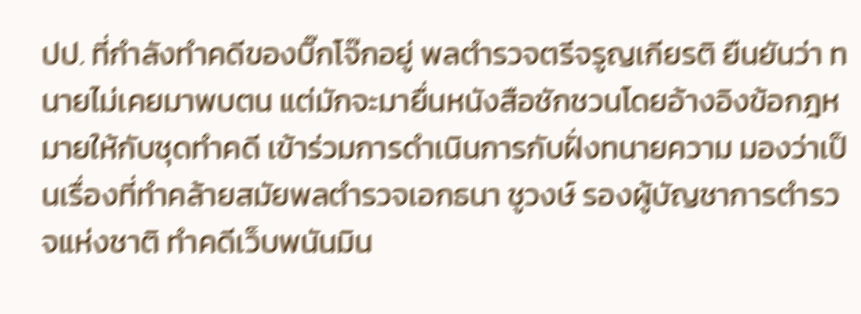ปป. ที่กำลังทำคดีของบิ๊กโจ๊กอยู่ พลตำรวจตรีจรูญเกียรติ ยืนยันว่า ทนายไม่เคยมาพบตน แต่มักจะมายื่นหนังสือชักชวนโดยอ้างอิงข้อกฎหมายให้กับชุดทำคดี เข้าร่วมการดำเนินการกับฝั่งทนายความ มองว่าเป็นเรื่องที่ทำคล้ายสมัยพลตำรวจเอกธนา ชูวงษ์ รองผู้บัญชาการตำรวจแห่งชาติ ทำคดีเว็บพนันมิน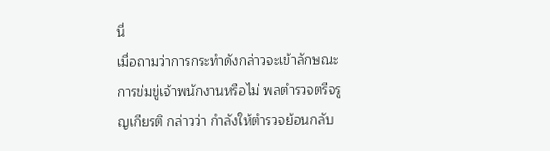นี่
เมื่อถามว่าการกระทำดังกล่าวจะเข้าลักษณะการข่มขู่เจ้าพนักงานหรือไม่ พลตำรวจตรีจรูญเกียรติ กล่าวว่า กำลังให้ตำรวจย้อนกลับ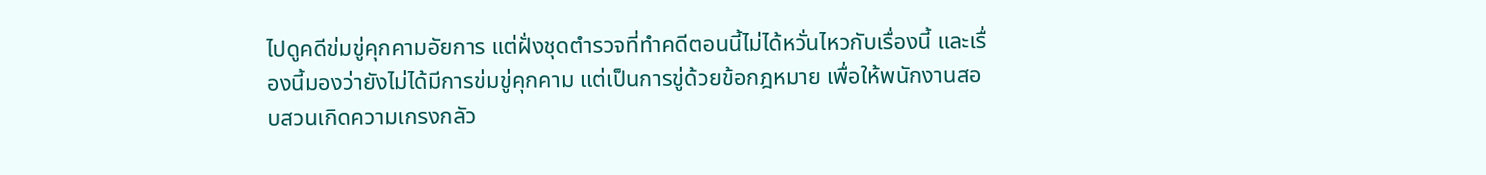ไปดูคดีข่มขู่คุกคามอัยการ แต่ฝั่งชุดตำรวจที่ทำคดีตอนนี้ไม่ได้หวั่นไหวกับเรื่องนี้ และเรื่องนี้มองว่ายังไม่ได้มีการข่มขู่คุกคาม แต่เป็นการขู่ด้วยข้อกฎหมาย เพื่อให้พนักงานสอบสวนเกิดความเกรงกลัว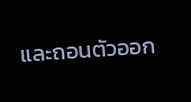และถอนตัวออก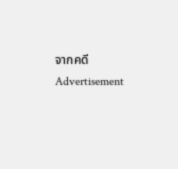จากคดี
Advertisement